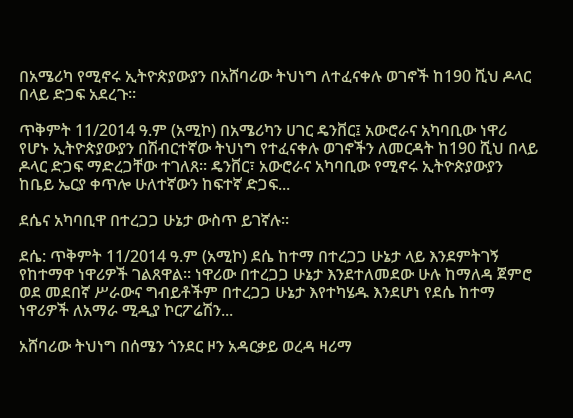በአሜሪካ የሚኖሩ ኢትዮጵያውያን በአሸባሪው ትህነግ ለተፈናቀሉ ወገኖች ከ190 ሺህ ዶላር በላይ ድጋፍ አደረጉ።

ጥቅምት 11/2014 ዓ.ም (አሚኮ) በአሜሪካን ሀገር ዴንቨር፤ አውሮራና አካባቢው ነዋሪ የሆኑ ኢትዮጵያውያን በሽብርተኛው ትህነግ የተፈናቀሉ ወገኖችን ለመርዳት ከ190 ሺህ በላይ ዶላር ድጋፍ ማድረጋቸው ተገለጸ። ዴንቨር፣ አውሮራና አካባቢው የሚኖሩ ኢትዮጵያውያን ከቤይ ኤርያ ቀጥሎ ሁለተኛውን ከፍተኛ ድጋፍ...

ደሴና አካባቢዋ በተረጋጋ ሁኔታ ውስጥ ይገኛሉ።

ደሴ: ጥቅምት 11/2014 ዓ.ም (አሚኮ) ደሴ ከተማ በተረጋጋ ሁኔታ ላይ እንደምትገኝ የከተማዋ ነዋሪዎች ገልጸዋል። ነዋሪው በተረጋጋ ሁኔታ እንደተለመደው ሁሉ ከማለዳ ጀምሮ ወደ መደበኛ ሥራውና ግብይቶችም በተረጋጋ ሁኔታ እየተካሄዱ እንደሆነ የደሴ ከተማ ነዋሪዎች ለአማራ ሚዲያ ኮርፖሬሽን...

አሸባሪው ትህነግ በሰሜን ጎንደር ዞን አዳርቃይ ወረዳ ዛሪማ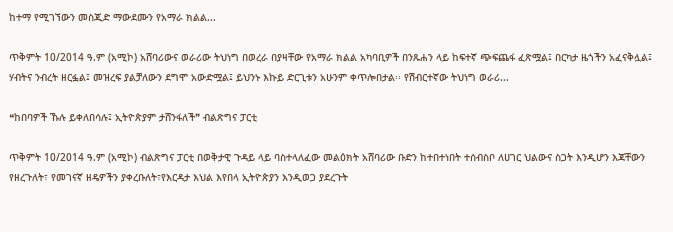ከተማ የሚገኘውን መስጂድ ማውደሙን የአማራ ክልል...

ጥቅምት 10/2014 ዓ.ም (አሚኮ) አሸባሪውና ወራሪው ትህነግ በወረራ በያዛቸው የአማራ ክልል አካባቢዎች በንጹሐን ላይ ከፍተኛ ጭፍጨፋ ፈጽሟል፤ በርካታ ዜጎችን አፈናቅሏል፤ ሃብትና ንብረት ዘርፏል፤ መዝረፍ ያልቻለውን ደግሞ አውድሟል፤ ይህንኑ እኩይ ድርጊቱን አሁንም ቀጥሎበታል፡፡ የሽብርተኛው ትህነግ ወራሪ...

❝ከበባዎች ኹሉ ይቀለበሳሉ፤ ኢትዮጵያም ታሸንፋለች❞ ብልጽግና ፓርቲ

ጥቅምት 10/2014 ዓ.ም (አሚኮ) ብልጽግና ፓርቲ በወቅታዊ ጉዳይ ላይ ባስተላለፈው መልዕክት አሸባሪው ቡድን ከተበተነበት ተሰብስቦ ለሀገር ህልውና ስጋት እንዲሆን እጃቸውን የዘረጉለት፣ የመገናኛ ዘዴዎችን ያቀረቡለት፣የእርዳታ እህል እየበላ ኢትዮጵያን እንዲወጋ ያደረጉት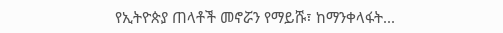የኢትዮጵያ ጠላቶች መኖሯን የማይሹ፣ ከማንቀላፋት...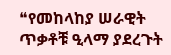❝የመከላከያ ሠራዊት ጥቃቶቹ ዒላማ ያደረጉት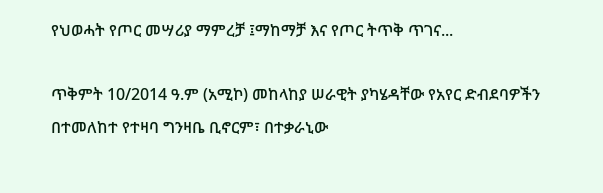የህወሓት የጦር መሣሪያ ማምረቻ ፤ማከማቻ እና የጦር ትጥቅ ጥገና...

ጥቅምት 10/2014 ዓ.ም (አሚኮ) መከላከያ ሠራዊት ያካሄዳቸው የአየር ድብደባዎችን በተመለከተ የተዛባ ግንዛቤ ቢኖርም፣ በተቃራኒው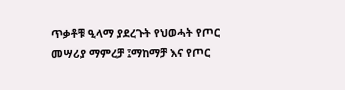ጥቃቶቹ ዒላማ ያደረጉት የህወሓት የጦር መሣሪያ ማምረቻ ፤ማከማቻ እና የጦር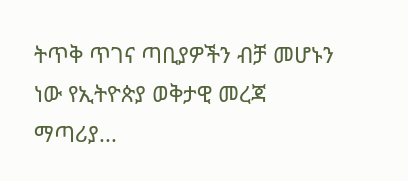ትጥቅ ጥገና ጣቢያዎችን ብቻ መሆኑን ነው የኢትዮጵያ ወቅታዊ መረጃ ማጣሪያ...